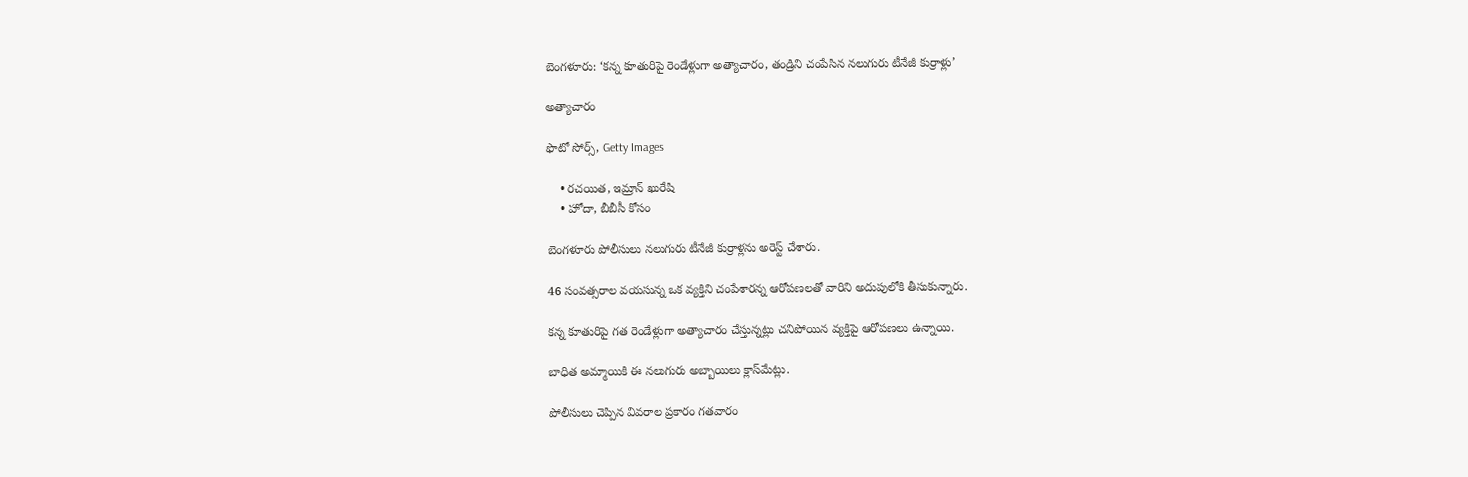బెంగళూరు: ‘కన్న కూతురిపై రెండేళ్లుగా అత్యాచారం, తండ్రిని చంపేసిన నలుగురు టీనేజీ కుర్రాళ్లు’

అత్యాచారం

ఫొటో సోర్స్, Getty Images

    • రచయిత, ఇమ్రాన్ ఖురేషి
    • హోదా, బీబీసీ కోసం

బెంగళూరు పోలీసులు నలుగురు టీనేజీ కుర్రాళ్లను అరెస్ట్ చేశారు.

46 సంవత్సరాల వయసున్న ఒక వ్యక్తిని చంపేశారన్న ఆరోపణలతో వారిని అదుపులోకి తీసుకున్నారు.

కన్న కూతురిపై గత రెండేళ్లుగా అత్యాచారం చేస్తున్నట్లు చనిపోయిన వ్యక్తిపై ఆరోపణలు ఉన్నాయి.

బాధిత అమ్మాయికి ఈ నలుగురు అబ్బాయిలు క్లాస్‌మేట్లు.

పోలీసులు చెప్పిన వివరాల ప్రకారం గతవారం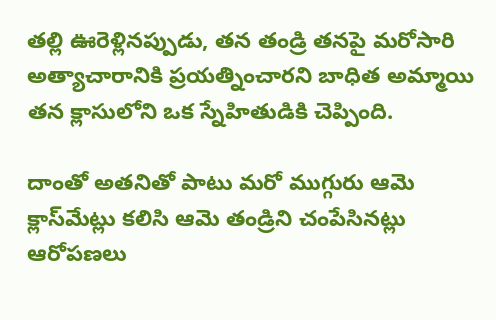తల్లి ఊరెళ్లినప్పుడు, తన తండ్రి తనపై మరోసారి అత్యాచారానికి ప్రయత్నించారని బాధిత అమ్మాయి తన క్లాసులోని ఒక స్నేహితుడికి చెప్పింది.

దాంతో అతనితో పాటు మరో ముగ్గురు ఆమె క్లాస్‌మేట్లు కలిసి ఆమె తండ్రిని చంపేసినట్లు ఆరోపణలు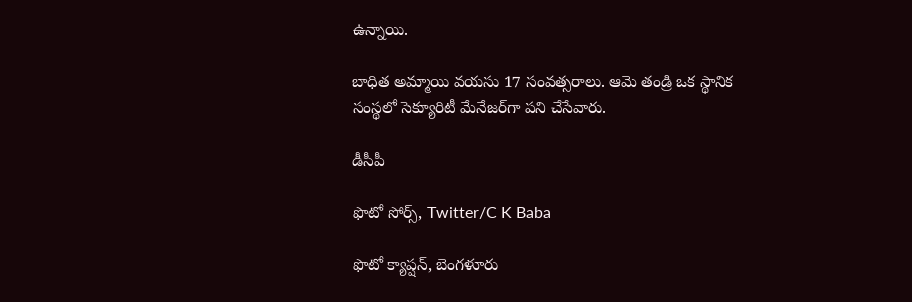ఉన్నాయి.

బాధిత అమ్మాయి వయసు 17 సంవత్సరాలు. ఆమె తండ్రి ఒక స్థానిక సంస్థలో సెక్యూరిటీ మేనేజర్‌గా పని చేసేవారు.

డీసీపీ

ఫొటో సోర్స్, Twitter/C K Baba

ఫొటో క్యాప్షన్, బెంగళూరు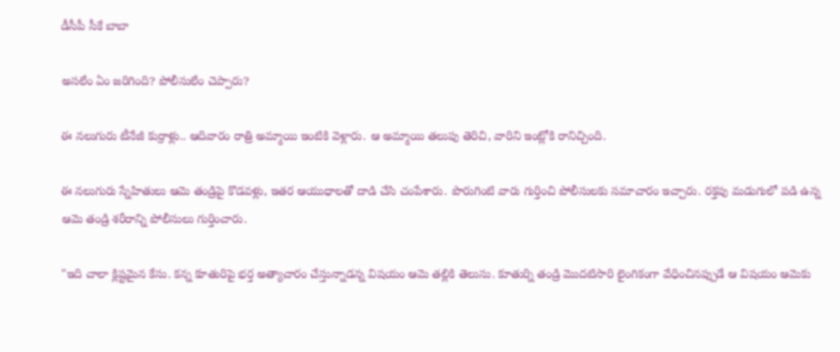డీసీపీ సీకే బాబా

అసలేం ఏం జరిగింది? పోలీసులేం చెప్పారు?

ఈ నలుగురు టీనేజీ కుర్రాళ్లు.. ఆదివారం రాత్రి అమ్మాయి ఇంటికి వెళ్లారు. ఆ అమ్మాయి తలుపు తెరిచి, వారిని ఇంట్లోకి రానిచ్చింది.

ఈ నలుగురు స్నేహితులు ఆమె తండ్రిపై కొడవళ్లు, ఇతర ఆయుధాలతో దాడి చేసి చంపేశారు. పొరుగింటి వారు గుర్తించి పోలీసులకు సమాచారం ఇచ్చారు. రక్తపు మడుగులో పడి ఉన్న ఆమె తండ్రి శరీరాన్ని పోలీసులు గుర్తించారు.

"ఇది చాలా క్లిష్టమైన కేసు. కన్న కూతురిపై భర్త అత్యాచారం చేస్తున్నాడన్న విషయం ఆమె తల్లికి తెలుసు. కూతుర్ని తండ్రి మొదటిసారి లైంగికంగా వేధించినప్పుడే ఆ విషయం ఆమెకు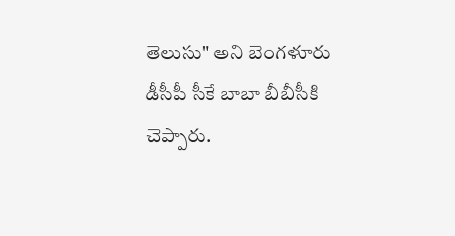తెలుసు" అని బెంగళూరు డీసీపీ సీకే బాబా బీబీసీకి చెప్పారు.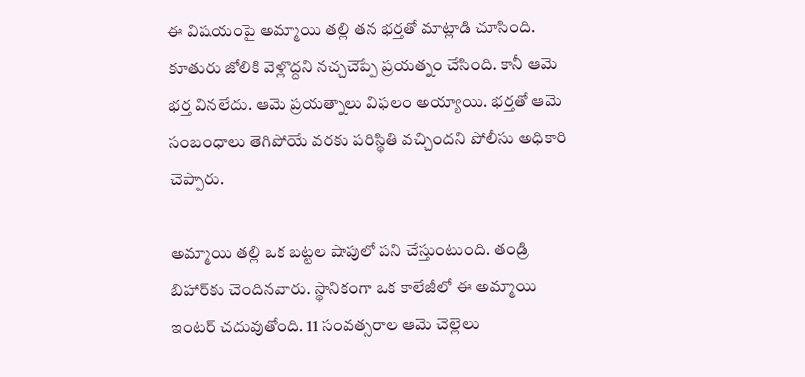ఈ విషయంపై అమ్మాయి తల్లి తన భర్తతో మాట్లాడి చూసింది. కూతురు జోలికి వెళ్లొద్దని నచ్చచెప్పే ప్రయత్నం చేసింది. కానీ ఆమె భర్త వినలేదు. ఆమె ప్రయత్నాలు విఫలం అయ్యాయి. భర్తతో ఆమె సంబంధాలు తెగిపోయే వరకు పరిస్థితి వచ్చిందని పోలీసు అధికారి చెప్పారు.

అమ్మాయి తల్లి ఒక బట్టల షాపులో పని చేస్తుంటుంది. తండ్రి బిహార్‌కు చెందినవారు. స్థానికంగా ఒక కాలేజీలో ఈ అమ్మాయి ఇంటర్ చదువుతోంది. 11 సంవత్సరాల ఆమె చెల్లెలు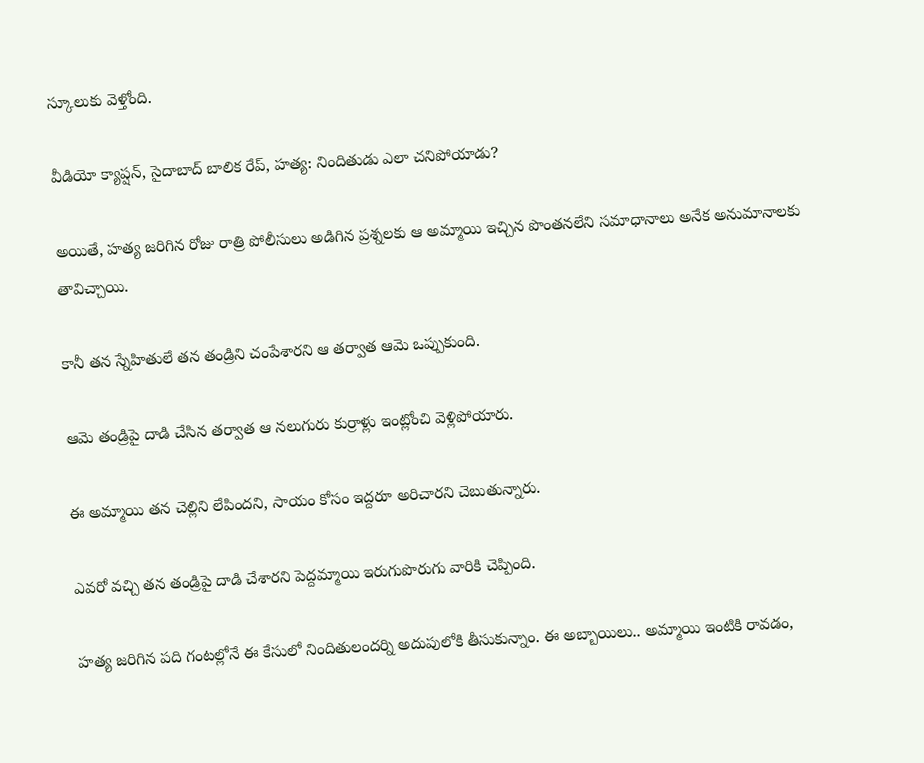స్కూలుకు వెళ్తోంది.

వీడియో క్యాప్షన్, సైదాబాద్ బాలిక రేప్, హత్య: నిందితుడు ఎలా చనిపోయాడు?

అయితే, హత్య జరిగిన రోజు రాత్రి పోలీసులు అడిగిన ప్రశ్నలకు ఆ అమ్మాయి ఇచ్చిన పొంతనలేని సమాధానాలు అనేక అనుమానాలకు తావిచ్చాయి.

కానీ తన స్నేహితులే తన తండ్రిని చంపేశారని ఆ తర్వాత ఆమె ఒప్పుకుంది.

ఆమె తండ్రిపై దాడి చేసిన తర్వాత ఆ నలుగురు కుర్రాళ్లు ఇంట్లోంచి వెళ్లిపోయారు.

ఈ అమ్మాయి తన చెల్లిని లేపిందని, సాయం కోసం ఇద్దరూ అరిచారని చెబుతున్నారు.

ఎవరో వచ్చి తన తండ్రిపై దాడి చేశారని పెద్దమ్మాయి ఇరుగుపొరుగు వారికి చెప్పింది.

హత్య జరిగిన పది గంటల్లోనే ఈ కేసులో నిందితులందర్ని అదుపులోకి తీసుకున్నాం. ఈ అబ్బాయిలు.. అమ్మాయి ఇంటికి రావడం,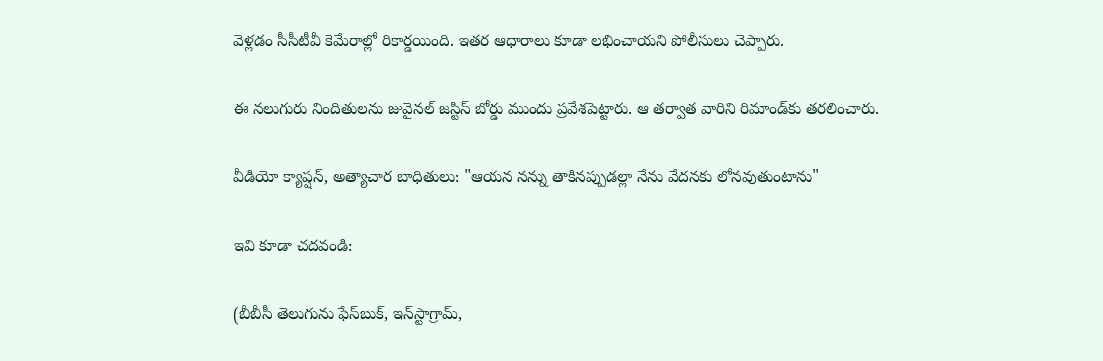వెళ్లడం సీసీటీవీ కెమేరాల్లో రికార్డయింది. ఇతర ఆధారాలు కూడా లభించాయని పోలీసులు చెప్పారు.

ఈ నలుగురు నిందితులను జువైనల్ జస్టిస్ బోర్డు ముందు ప్రవేశపెట్టారు. ఆ తర్వాత వారిని రిమాండ్‌కు తరలించారు.

వీడియో క్యాప్షన్, అత్యాచార బాధితులు: "ఆయన నన్ను తాకినప్పుడల్లా నేను వేదనకు లోనవుతుంటాను"

ఇవి కూడా చదవండి:

(బీబీసీ తెలుగును ఫేస్‌బుక్, ఇన్‌స్టాగ్రామ్‌,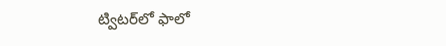ట్విటర్‌లో ఫాలో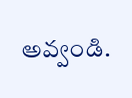అవ్వండి.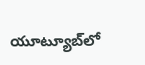యూట్యూబ్‌లో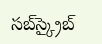సబ్‌స్క్రైబ్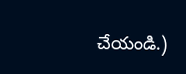చేయండి.)